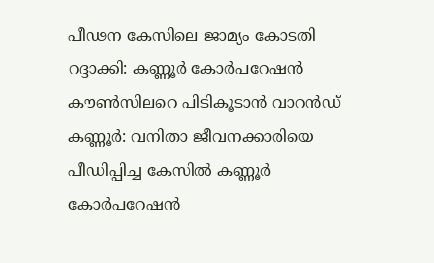പീഢന കേസിലെ ജാമ്യം കോടതി റദ്ദാക്കി: കണ്ണൂർ കോർപറേഷൻ കൗൺസിലറെ പിടികൂടാൻ വാറൻഡ്
കണ്ണൂർ: വനിതാ ജീവനക്കാരിയെ പീഡിപ്പിച്ച കേസിൽ കണ്ണൂർ കോർപറേഷൻ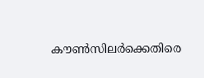കൗൺസിലർക്കെതിരെ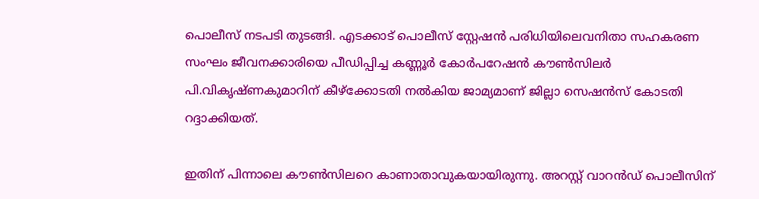പൊലീസ് നടപടി തുടങ്ങി. എടക്കാട് പൊലീസ് സ്റ്റേഷൻ പരിധിയിലെവനിതാ സഹകരണ സംഘം ജീവനക്കാരിയെ പീഡിപ്പിച്ച കണ്ണൂർ കോർപറേഷൻ കൗൺസിലർ പി.വികൃഷ്ണകുമാറിന് കീഴ്ക്കോടതി നൽകിയ ജാമ്യമാണ് ജില്ലാ സെഷൻസ് കോടതി റദ്ദാക്കിയത്.

ഇതിന് പിന്നാലെ കൗൺസിലറെ കാണാതാവുകയായിരുന്നു. അറസ്റ്റ് വാറൻഡ് പൊലീസിന്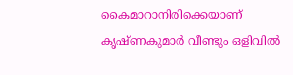കൈമാറാനിരിക്കെയാണ് കൃഷ്ണകുമാർ വീണ്ടും ഒളിവിൽ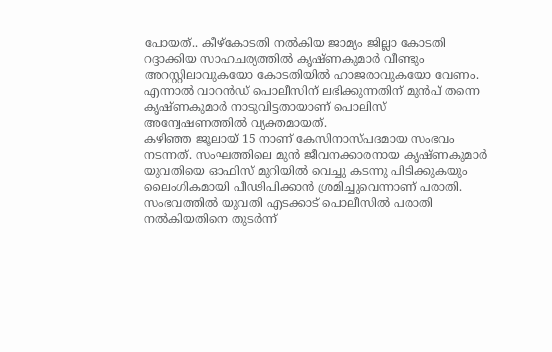പോയത്.. കീഴ്കോടതി നൽകിയ ജാമ്യം ജില്ലാ കോടതി റദ്ദാക്കിയ സാഹചര്യത്തിൽ കൃഷ്ണകുമാർ വീണ്ടും അറസ്റ്റിലാവുകയോ കോടതിയിൽ ഹാജരാവുകയോ വേണം. എന്നാൽ വാറൻഡ് പൊലീസിന് ലഭിക്കുന്നതിന് മുൻപ് തന്നെ കൃഷ്ണകുമാർ നാടുവിട്ടതായാണ് പൊലിസ് അന്വേഷണത്തിൽ വ്യക്തമായത്.
കഴിഞ്ഞ ജൂലായ് 15 നാണ് കേസിനാസ്പദമായ സംഭവം നടന്നത്. സംഘത്തിലെ മുൻ ജീവനക്കാരനായ കൃഷ്ണകുമാർ യുവതിയെ ഓഫിസ് മുറിയിൽ വെച്ചു കടന്നു പിടിക്കുകയും ലൈംഗികമായി പീഢിപിക്കാൻ ശ്രമിച്ചുവെന്നാണ് പരാതി. സംഭവത്തിൽ യുവതി എടക്കാട് പൊലീസിൽ പരാതി നൽകിയതിനെ തുടർന്ന്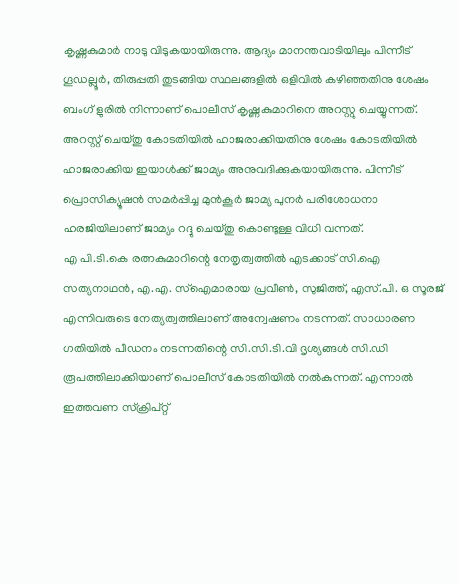കൃഷ്ണകുമാർ നാടു വിടുകയായിരുന്നു. ആദ്യം മാനന്തവാടിയിലും പിന്നീട് ഗൂഡല്ലൂർ, തിരുപ്പതി തുടങ്ങിയ സ്ഥലങ്ങളിൽ ഒളിവിൽ കഴിഞ്ഞതിനു ശേഷം ബംഗ് ളുരിൽ നിന്നാണ് പൊലീസ് കൃഷ്ണകുമാറിനെ അറസ്റ്റു ചെയ്യുന്നത്. അറസ്റ്റ് ചെയ്തു കോടതിയിൽ ഹാജരാക്കിയതിനു ശേഷം കോടതിയിൽ ഹാജരാക്കിയ ഇയാൾക്ക് ജാമ്യം അനുവദിക്കുകയായിരുന്നു. പിന്നീട് പ്രൊസിക്യൂഷൻ സമർപ്പിച്ച മുൻകൂർ ജാമ്യ പുനർ പരിശോധനാ ഹരജിയിലാണ് ജാമ്യം റദ്ദു ചെയ്തു കൊണ്ടുള്ള വിധി വന്നത്.
എ പി.ടി.കെ രത്നകുമാറിന്റെ നേതൃത്വത്തിൽ എടക്കാട് സി.ഐ സത്യനാഥൻ, എ.എ. സ്ഐമാരായ പ്രവീൺ, സുജിത്ത്, എസ്.പി. ഒ സൂരജ് എന്നിവരുടെ നേത്യത്വത്തിലാണ് അന്വേഷണം നടന്നത്. സാധാരണ ഗതിയിൽ പീഡനം നടന്നതിന്റെ സി.സി.ടി.വി ദൃശ്യങ്ങൾ സി.ഡി രൂപത്തിലാക്കിയാണ് പൊലീസ് കോടതിയിൽ നൽകുന്നത്. എന്നാൽ ഇത്തവണ സ്ക്രിപ്റ്റ്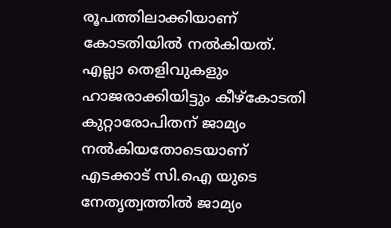രൂപത്തിലാക്കിയാണ് കോടതിയിൽ നൽകിയത്. എല്ലാ തെളിവുകളും ഹാജരാക്കിയിട്ടും കീഴ്കോടതി കുറ്റാരോപിതന് ജാമ്യം നൽകിയതോടെയാണ് എടക്കാട് സി.ഐ യുടെ നേതൃത്വത്തിൽ ജാമ്യം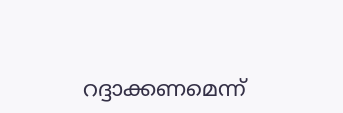റദ്ദാക്കണമെന്ന്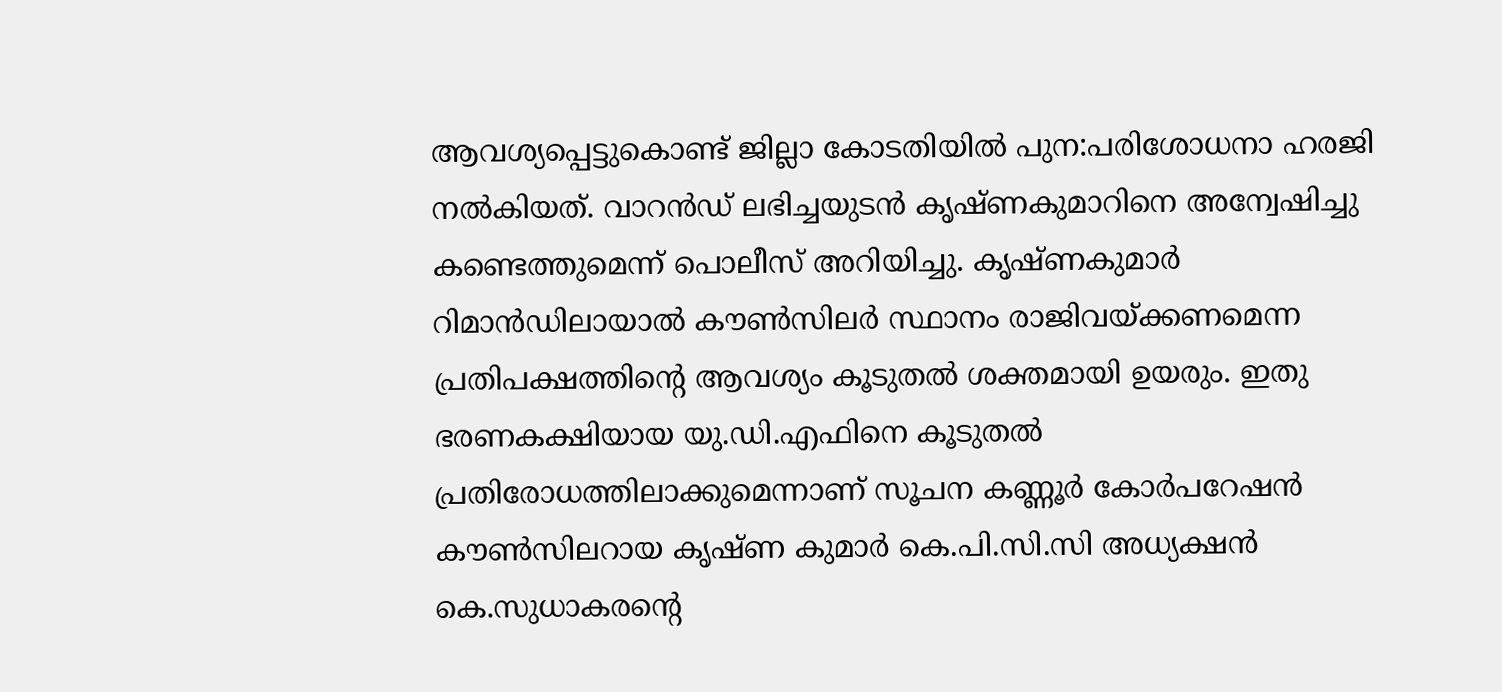ആവശ്യപ്പെട്ടുകൊണ്ട് ജില്ലാ കോടതിയിൽ പുന:പരിശോധനാ ഹരജി നൽകിയത്. വാറൻഡ് ലഭിച്ചയുടൻ കൃഷ്ണകുമാറിനെ അന്വേഷിച്ചു കണ്ടെത്തുമെന്ന് പൊലീസ് അറിയിച്ചു. കൃഷ്ണകുമാർ റിമാൻഡിലായാൽ കൗൺസിലർ സ്ഥാനം രാജിവയ്ക്കണമെന്ന പ്രതിപക്ഷത്തിന്റെ ആവശ്യം കൂടുതൽ ശക്തമായി ഉയരും. ഇതു ഭരണകക്ഷിയായ യു.ഡി.എഫിനെ കൂടുതൽ പ്രതിരോധത്തിലാക്കുമെന്നാണ് സൂചന കണ്ണൂർ കോർപറേഷൻ കൗൺസിലറായ കൃഷ്ണ കുമാർ കെ.പി.സി.സി അധ്യക്ഷൻ കെ.സുധാകരന്റെ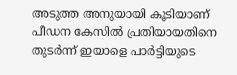അടുത്ത അനുയായി കൂടിയാണ് പീഡന കേസിൽ പ്രതിയായതിനെ തുടർന്ന് ഇയാളെ പാർട്ടിയുടെ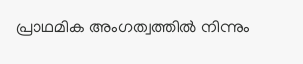പ്രാഥമിക അംഗത്വത്തിൽ നിന്നും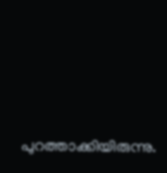പുറത്താക്കിയിരുന്നു.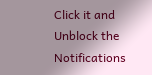Click it and Unblock the Notifications